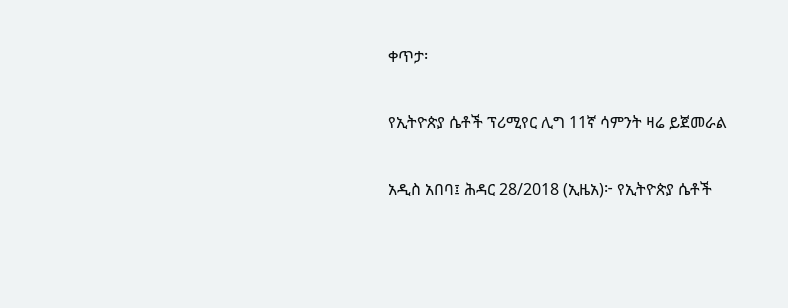ቀጥታ፡

የኢትዮጵያ ሴቶች ፕሪሚየር ሊግ 11ኛ ሳምንት ዛሬ ይጀመራል

አዲስ አበባ፤ ሕዳር 28/2018 (ኢዜአ)፦ የኢትዮጵያ ሴቶች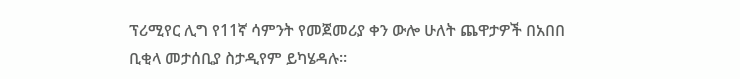ፕሪሚየር ሊግ የ11ኛ ሳምንት የመጀመሪያ ቀን ውሎ ሁለት ጨዋታዎች በአበበ ቢቂላ መታሰቢያ ስታዲየም ይካሄዳሉ።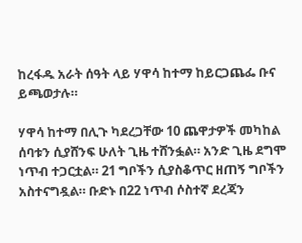ከረፋዱ አራት ሰዓት ላይ ሃዋሳ ከተማ ከይርጋጨፌ ቡና ይጫወታሉ።

ሃዋሳ ከተማ በሊጉ ካደረጋቸው 10 ጨዋታዎች መካከል ሰባቱን ሲያሸንፍ ሁለት ጊዜ ተሸንፏል። አንድ ጊዜ ደግሞ ነጥብ ተጋርቷል። 21 ግቦችን ሲያስቆጥር ዘጠኝ ግቦችን አስተናግዷል። ቡድኑ በ22 ነጥብ ሶስተኛ ደረጃን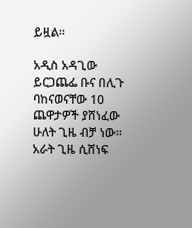ይዟል።

አዲስ አዳጊው ይርጋጨፌ ቡና በሊጉ ባከናወናቸው 10 ጨዋታዎች ያሸነፈው ሁለት ጊዜ ብቻ ነው። አራት ጊዜ ሲሸነፍ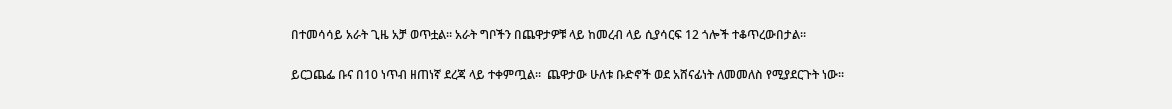በተመሳሳይ አራት ጊዜ አቻ ወጥቷል። አራት ግቦችን በጨዋታዎቹ ላይ ከመረብ ላይ ሲያሳርፍ 12 ጎሎች ተቆጥረውበታል።

ይርጋጨፌ ቡና በ10 ነጥብ ዘጠነኛ ደረጃ ላይ ተቀምጧል።  ጨዋታው ሁለቱ ቡድኖች ወደ አሸናፊነት ለመመለስ የሚያደርጉት ነው።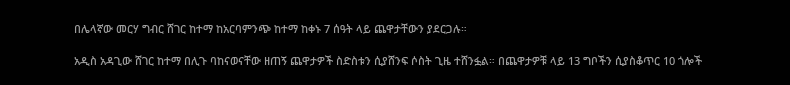በሌላኛው መርሃ ግብር ሸገር ከተማ ከአርባምንጭ ከተማ ከቀኑ 7 ሰዓት ላይ ጨዋታቸውን ያደርጋሉ።

አዲስ አዳጊው ሸገር ከተማ በሊጉ ባከናወናቸው ዘጠኝ ጨዋታዎች ስድስቱን ሲያሸንፍ ሶስት ጊዜ ተሸንፏል። በጨዋታዎቹ ላይ 13 ግቦችን ሲያስቆጥር 10 ጎሎች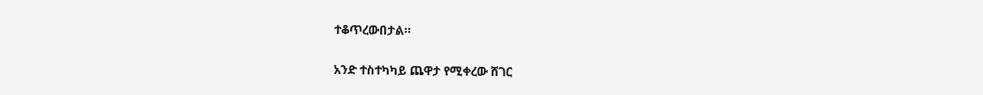ተቆጥረውበታል።

አንድ ተስተካካይ ጨዋታ የሚቀረው ሸገር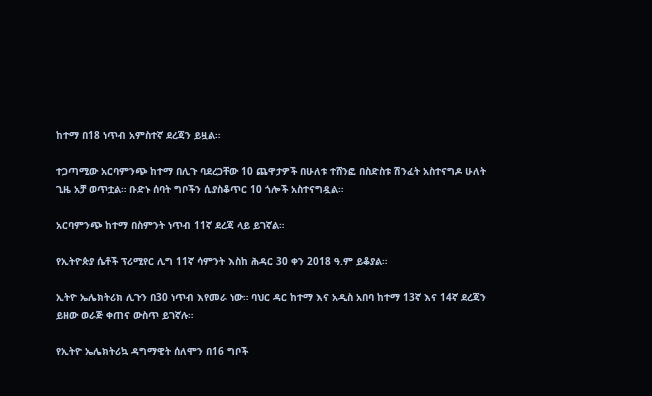ከተማ በ18 ነጥብ አምስተኛ ደረጃን ይዟል።

ተጋጣሚው አርባምንጭ ከተማ በሊጉ ባደረጋቸው 10 ጨዋታዎች በሁለቱ ተሸንፎ በስድስቱ ሽንፈት አስተናግዶ ሁለት ጊዜ አቻ ወጥቷል። ቡድኑ ሰባት ግቦችን ሲያስቆጥር 10 ጎሎች አስተናግዷል።

አርባምንጭ ከተማ በስምንት ነጥብ 11ኛ ደረጃ ላይ ይገኛል።

የኢትዮጵያ ሴቶች ፕሪሚየር ሊግ 11ኛ ሳምንት እስከ ሕዳር 30 ቀን 2018 ዓ.ም ይቆያል።

ኢትዮ ኤሌክትሪክ ሊጉን በ30 ነጥብ እየመራ ነው። ባህር ዳር ከተማ እና አዲስ አበባ ከተማ 13ኛ እና 14ኛ ደረጃን ይዘው ወራጅ ቀጠና ውስጥ ይገኛሉ።

የኢትዮ ኤሌክትሪኳ ዳግማዊት ሰለሞን በ16 ግቦች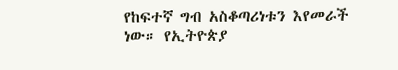የከፍተኛ ግብ አስቆጣሪነቱን እየመራች ነው። የኢትዮጵያ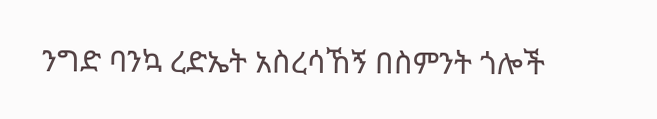ንግድ ባንኳ ረድኤት አስረሳኸኝ በስምንት ጎሎች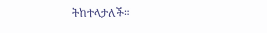ትከተላታለች።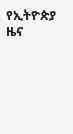የኢትዮጵያ ዜና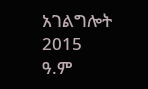አገልግሎት
2015
ዓ.ም